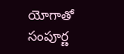యోగాతో సంపూర్ణ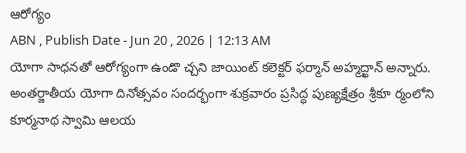ఆరోగ్యం
ABN , Publish Date - Jun 20 , 2026 | 12:13 AM
యోగా సాధనతో ఆరోగ్యంగా ఉండొ చ్చని జాయింట్ కలెక్టర్ ఫర్మాన్ అహ్మద్ఖాన్ అన్నారు. అంతర్జాతీయ యోగా దినోత్సవం సందర్భంగా శుక్రవారం ప్రసిద్ధ పుణ్యక్షేత్రం శ్రీకూ ర్మంలోని కూర్మనాథ స్వామి ఆలయ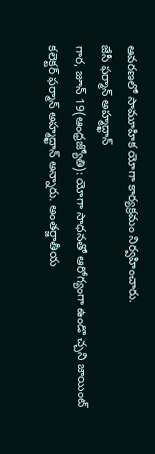ఆవరణలో సామూహిక యోగా కార్యక్రమం నిర్వహించారు.
జేసీ ఫర్మాన్ అహ్మద్ఖాన్
గార, జూన్ 19(ఆంధ్రజ్యోతి): యోగా సాధనతో ఆరోగ్యంగా ఉండొ చ్చని జాయింట్ కలెక్టర్ ఫర్మాన్ అహ్మద్ఖాన్ అన్నారు. అంతర్జాతీయ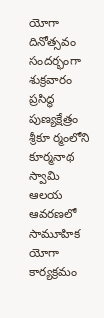యోగా దినోత్సవం సందర్భంగా శుక్రవారం ప్రసిద్ధ పుణ్యక్షేత్రం శ్రీకూ ర్మంలోని కూర్మనాథ స్వామి ఆలయ ఆవరణలో సామూహిక యోగా కార్యక్రమం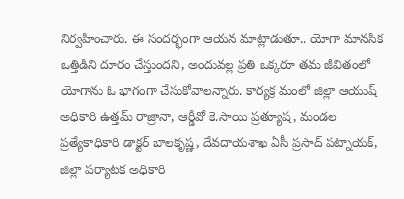నిర్వహించారు. ఈ సందర్భంగా ఆయన మాట్లాడుతూ.. యోగా మానసిక ఒత్తిడిని దూరం చేస్తుందని, అందువల్ల ప్రతి ఒక్కరూ తమ జీవితంలో యోగాను ఓ భాగంగా చేసుకోవాలన్నారు. కార్యక్ర మంలో జిల్లా ఆయుష్ అధికారి ఉత్తమ్ రాజ్రానా, ఆర్డీవో కె.సాయి ప్రత్యూష, మండల ప్రత్యేకాధికారి డాక్టర్ బాలకృష్ణ, దేవదాయశాఖ ఏసీ ప్రసాద్ పట్నాయక్, జిల్లా పర్యాటక అధికారి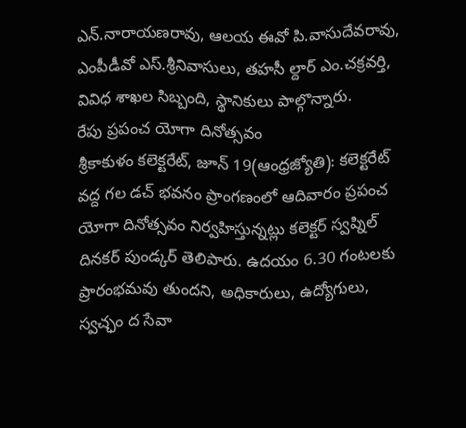ఎన్.నారాయణరావు, ఆలయ ఈవో పి.వాసుదేవరావు, ఎంపీడీవో ఎస్.శ్రీనివాసులు, తహసీ ల్దార్ ఎం.చక్రవర్తి, వివిధ శాఖల సిబ్బంది, స్థానికులు పాల్గొన్నారు.
రేపు ప్రపంచ యోగా దినోత్సవం
శ్రీకాకుళం కలెక్టరేట్, జూన్ 19(ఆంధ్రజ్యోతి): కలెక్టరేట్ వద్ద గల డచ్ భవనం ప్రాంగణంలో ఆదివారం ప్రపంచ యోగా దినోత్సవం నిర్వహిస్తున్నట్లు కలెక్టర్ స్వప్నిల్ దినకర్ పుండ్కర్ తెలిపారు. ఉదయం 6.30 గంటలకు ప్రారంభమవు తుందని, అధికారులు, ఉద్యోగులు, స్వచ్ఛం ద సేవా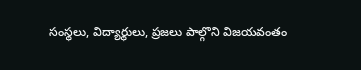సంస్థలు, విద్యార్థులు, ప్రజలు పాల్గొని విజయవంతం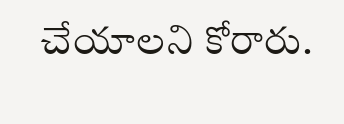చేయాలని కోరారు.